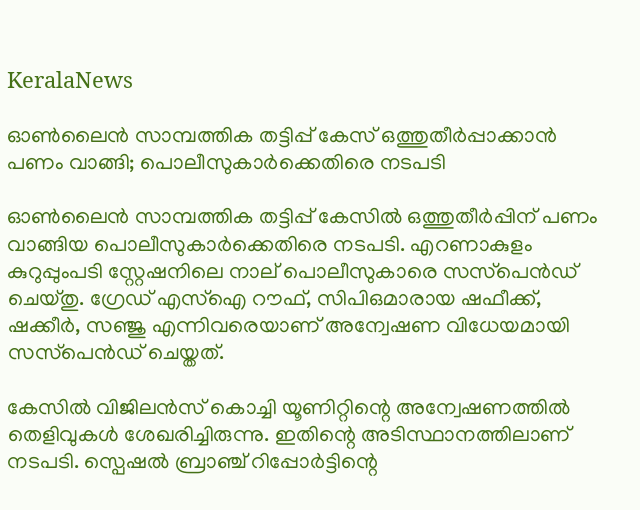KeralaNews

ഓണ്‍ലൈന്‍ സാമ്പത്തിക തട്ടിപ്പ് കേസ് ഒത്തുതീര്‍പ്പാക്കാന്‍ പണം വാങ്ങി; പൊലീസുകാര്‍ക്കെതിരെ നടപടി

ഓണ്‍ലൈന്‍ സാമ്പത്തിക തട്ടിപ്പ് കേസില്‍ ഒത്തുതീര്‍പ്പിന് പണം വാങ്ങിയ പൊലീസുകാര്‍ക്കെതിരെ നടപടി. എറണാകുളം കുറുപ്പുംപടി സ്റ്റേഷനിലെ നാല് പൊലീസുകാരെ സസ്‌പെന്‍ഡ് ചെയ്തു. ഗ്രേഡ് എസ്‌ഐ റൗഫ്, സിപിഒമാരായ ഷഫീക്ക്, ഷക്കീര്‍, സഞ്ജു എന്നിവരെയാണ് അന്വേഷണ വിധേയമായി സസ്‌പെന്‍ഡ് ചെയ്തത്.

കേസില്‍ വിജിലന്‍സ് കൊച്ചി യൂണിറ്റിന്റെ അന്വേഷണത്തില്‍ തെളിവുകള്‍ ശേഖരിച്ചിരുന്നു. ഇതിന്റെ അടിസ്ഥാനത്തിലാണ് നടപടി. സ്പെഷല്‍ ബ്രാഞ്ച് റിപ്പോര്‍ട്ടിന്റെ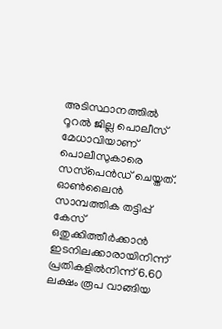അടിസ്ഥാനത്തില്‍ റൂറല്‍ ജില്ല പൊലീസ് മേധാവിയാണ് പൊലീസുകാരെ സസ്‌പെന്‍ഡ് ചെയ്തത്. ഓണ്‍ലൈന്‍ സാമ്പത്തിക തട്ടിപ്പ് കേസ് ഒതുക്കിത്തീര്‍ക്കാന്‍ ഇടനിലക്കാരായിനിന്ന് പ്രതികളില്‍നിന്ന് 6.60 ലക്ഷം രൂപ വാങ്ങിയ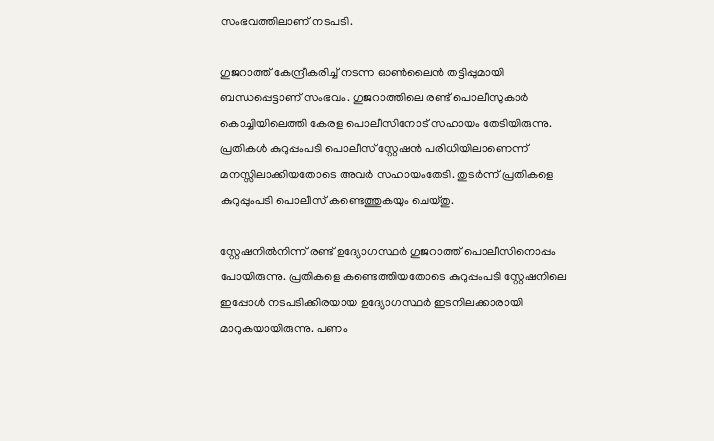സംഭവത്തിലാണ് നടപടി.

ഗുജറാത്ത് കേന്ദ്രീകരിച്ച് നടന്ന ഓണ്‍ലൈന്‍ തട്ടിപ്പുമായി ബന്ധപ്പെട്ടാണ് സംഭവം. ഗുജറാത്തിലെ രണ്ട് പൊലീസുകാര്‍ കൊച്ചിയിലെത്തി കേരള പൊലീസിനോട് സഹായം തേടിയിരുന്നു. പ്രതികള്‍ കുറുപ്പംപടി പൊലീസ് സ്റ്റേഷന്‍ പരിധിയിലാണെന്ന് മനസ്സിലാക്കിയതോടെ അവര്‍ സഹായംതേടി. തുടര്‍ന്ന് പ്രതികളെ കുറുപ്പുംപടി പൊലീസ് കണ്ടെത്തുകയും ചെയ്തു.

സ്റ്റേഷനില്‍നിന്ന് രണ്ട് ഉദ്യോഗസ്ഥര്‍ ഗുജറാത്ത് പൊലീസിനൊപ്പം പോയിരുന്നു. പ്രതികളെ കണ്ടെത്തിയതോടെ കുറുപ്പംപടി സ്റ്റേഷനിലെ ഇപ്പോള്‍ നടപടിക്കിരയായ ഉദ്യോഗസ്ഥര്‍ ഇടനിലക്കാരായി മാറുകയായിരുന്നു. പണം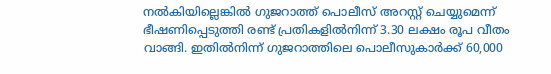നല്‍കിയില്ലെങ്കില്‍ ഗുജറാത്ത് പൊലീസ് അറസ്റ്റ് ചെയ്യുമെന്ന് ഭീഷണിപ്പെടുത്തി രണ്ട് പ്രതികളില്‍നിന്ന് 3.30 ലക്ഷം രൂപ വീതം വാങ്ങി. ഇതില്‍നിന്ന് ഗുജറാത്തിലെ പൊലീസുകാര്‍ക്ക് 60,000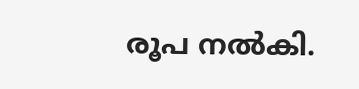രൂപ നല്‍കി.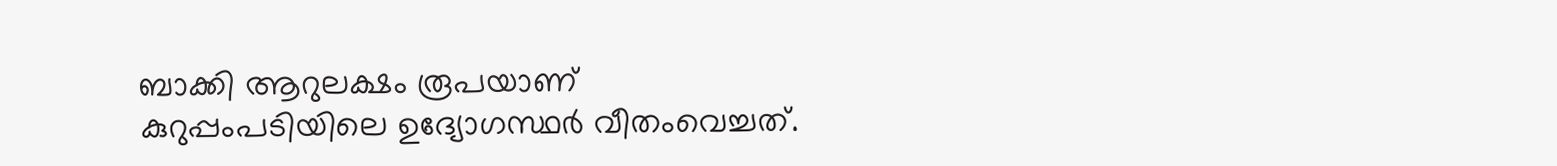ബാക്കി ആറുലക്ഷം രൂപയാണ് കുറുപ്പംപടിയിലെ ഉദ്യോഗസ്ഥര്‍ വീതംവെച്ചത്.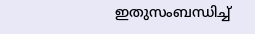ഇതുസംബന്ധിച്ച്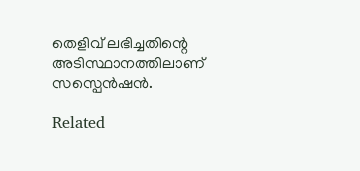തെളിവ് ലഭിച്ചതിന്റെ അടിസ്ഥാനത്തിലാണ് സസ്പെന്‍ഷന്‍.

Related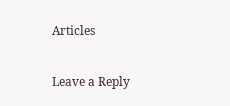Articles

Leave a Reply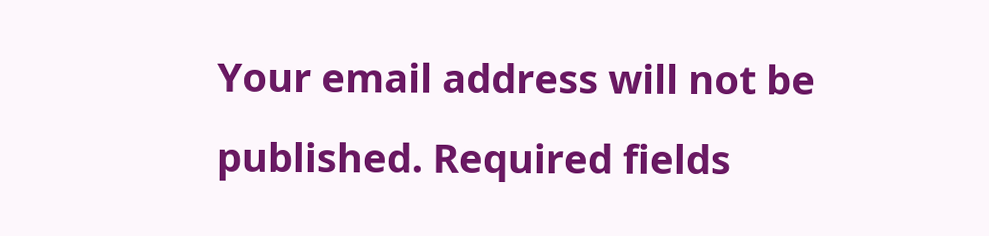Your email address will not be published. Required fields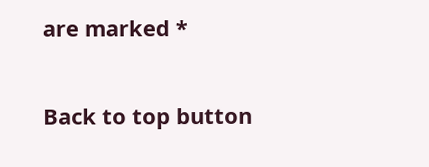are marked *

Back to top button